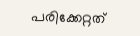പരിക്കേറ്റത്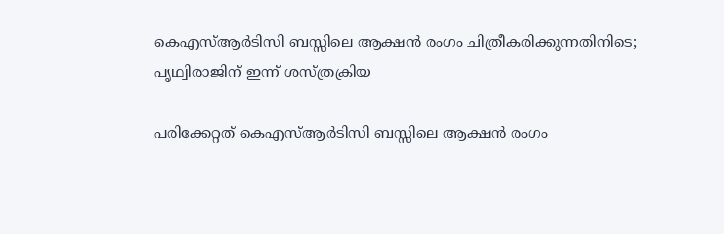കെഎസ്ആർടിസി ബസ്സിലെ ആക്ഷൻ രംഗം ചിത്രീകരിക്കുന്നതിനിടെ; പൃഥ്വിരാജിന് ഇന്ന് ശസ്ത്രക്രിയ

പരിക്കേറ്റത് കെഎസ്ആർടിസി ബസ്സിലെ ആക്ഷൻ രംഗം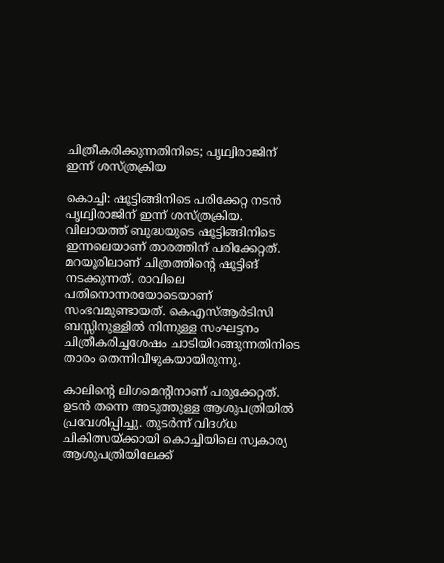ചിത്രീകരിക്കുന്നതിനിടെ; പൃഥ്വിരാജിന് ഇന്ന് ശസ്ത്രക്രിയ

കൊച്ചി: ഷൂട്ടിങ്ങിനിടെ പരിക്കേറ്റ നടൻ പൃഥ്വിരാജിന് ഇന്ന് ശസ്ത്രക്രിയ. വിലായത്ത് ബുദ്ധയുടെ ഷൂട്ടിങ്ങിനിടെ ഇന്നലെയാണ് താരത്തിന് പരിക്കേറ്റത്. മറയൂരിലാണ് ചിത്രത്തിന്റെ ഷൂട്ടിങ് നടക്കുന്നത്. രാവിലെ പതിനൊന്നരയോടെയാണ് സംഭവമുണ്ടായത്. കെഎസ്ആർടിസി ബസ്സിനുള്ളിൽ നിന്നുള്ള സംഘട്ടനം ചിത്രീകരിച്ചശേഷം ചാടിയിറങ്ങുന്നതിനിടെ താരം തെന്നിവീഴുകയായിരുന്നു.

കാലിന്റെ ലിഗമെന്റിനാണ് പരുക്കേറ്റത്. ഉടൻ തന്നെ അടുത്തുള്ള ആശുപത്രിയിൽ പ്രവേശിപ്പിച്ചു. തുടർന്ന് വിദഗ്ധ ചികിത്സയ്ക്കായി കൊച്ചിയിലെ സ്വകാര്യ ആശുപത്രിയിലേക്ക്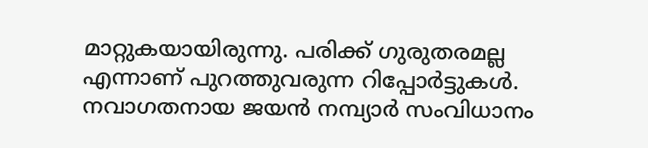മാറ്റുകയായിരുന്നു. പരിക്ക് ഗുരുതരമല്ല എന്നാണ് പുറത്തുവരുന്ന റിപ്പോർട്ടുകൾ.
നവാഗതനായ ജയൻ നമ്പ്യാർ സംവിധാനം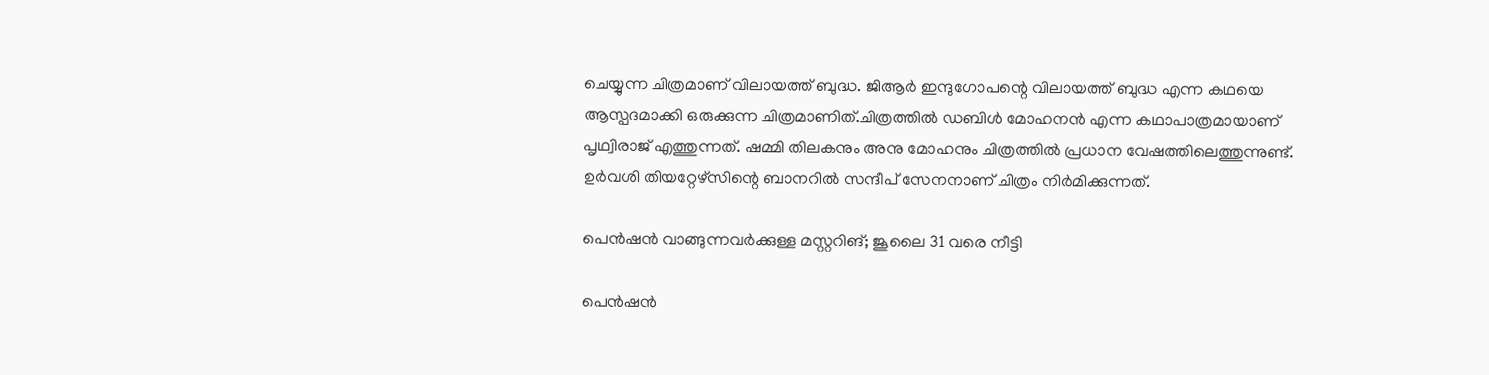ചെയ്യുന്ന ചിത്രമാണ് വിലായത്ത് ബുദ്ധ. ജിആർ ഇന്ദുഗോപന്റെ വിലായത്ത് ബുദ്ധ എന്ന കഥയെ ആസ്പദമാക്കി ഒരുക്കുന്ന ചിത്രമാണിത്.ചിത്രത്തിൽ ഡബിൾ മോഹനൻ എന്ന കഥാപാത്രമായാണ് പൃഥ്വിരാജ് എത്തുന്നത്. ഷമ്മി തിലകനും അനു മോഹനും ചിത്രത്തിൽ പ്രധാന വേഷത്തിലെത്തുന്നുണ്ട്. ഉര്‍വശി തിയറ്റേഴ്സിന്റെ ബാനറിൽ സന്ദീപ് സേനനാണ് ചിത്രം നിർമിക്കുന്നത്.

പെന്‍ഷന്‍ വാങ്ങുന്നവര്‍ക്കുള്ള മസ്റ്ററിങ്; ജൂലൈ 31 വരെ നീട്ടി

പെന്‍ഷന്‍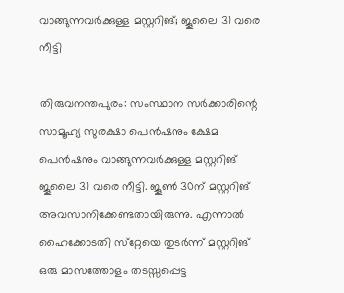വാങ്ങുന്നവര്‍ക്കുള്ള മസ്റ്ററിങ്; ജൂലൈ 31 വരെ നീട്ടി

തിരുവനന്തപുരം: സംസ്ഥാന സര്‍ക്കാരിന്റെ സാമൂഹ്യ സുരക്ഷാ പെന്‍ഷനും ക്ഷേമ പെന്‍ഷനും വാങ്ങുന്നവര്‍ക്കുള്ള മസ്റ്ററിങ് ജൂലൈ 31 വരെ നീട്ടി. ജൂണ്‍ 30ന് മസ്റ്ററിങ് അവസാനിക്കേണ്ടതായിരുന്നു. എന്നാല്‍ ഹൈക്കോടതി സ്‌റ്റേയെ തുടര്‍ന്ന് മസ്റ്ററിങ് ഒരു മാസത്തോളം തടസ്സപ്പെട്ട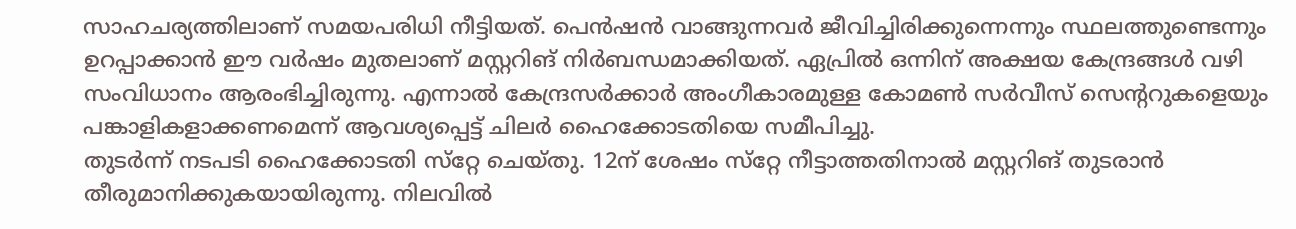സാഹചര്യത്തിലാണ് സമയപരിധി നീട്ടിയത്. പെന്‍ഷന്‍ വാങ്ങുന്നവര്‍ ജീവിച്ചിരിക്കുന്നെന്നും സ്ഥലത്തുണ്ടെന്നും ഉറപ്പാക്കാന്‍ ഈ വര്‍ഷം മുതലാണ് മസ്റ്ററിങ് നിര്‍ബന്ധമാക്കിയത്. ഏപ്രില്‍ ഒന്നിന് അക്ഷയ കേന്ദ്രങ്ങള്‍ വഴി സംവിധാനം ആരംഭിച്ചിരുന്നു. എന്നാല്‍ കേന്ദ്രസര്‍ക്കാര്‍ അംഗീകാരമുള്ള കോമണ്‍ സര്‍വീസ് സെന്ററുകളെയും പങ്കാളികളാക്കണമെന്ന് ആവശ്യപ്പെട്ട് ചിലര്‍ ഹൈക്കോടതിയെ സമീപിച്ചു.
തുടര്‍ന്ന് നടപടി ഹൈക്കോടതി സ്‌റ്റേ ചെയ്തു. 12ന് ശേഷം സ്‌റ്റേ നീട്ടാത്തതിനാല്‍ മസ്റ്ററിങ് തുടരാന്‍ തീരുമാനിക്കുകയായിരുന്നു. നിലവില്‍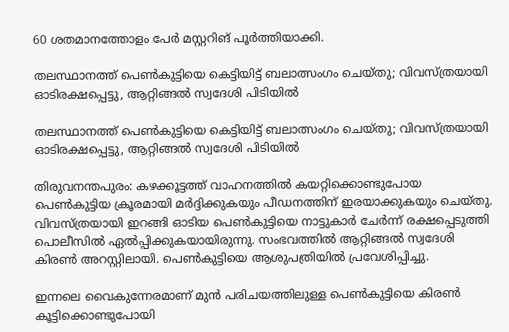60 ശതമാനത്തോളം പേര്‍ മസ്റ്ററിങ് പൂര്‍ത്തിയാക്കി.

തലസ്ഥാനത്ത് പെൺകുട്ടിയെ കെട്ടിയിട്ട് ബലാത്സംഗം ചെയ്തു; വിവസ്ത്രയായി ഓടിരക്ഷപ്പെട്ടു, ആറ്റിങ്ങൽ സ്വദേശി പിടിയിൽ

തലസ്ഥാനത്ത് പെൺകുട്ടിയെ കെട്ടിയിട്ട് ബലാത്സംഗം ചെയ്തു; വിവസ്ത്രയായി ഓടിരക്ഷപ്പെട്ടു, ആറ്റിങ്ങൽ സ്വദേശി പിടിയിൽ

തിരുവനന്തപുരം: കഴക്കൂട്ടത്ത് വാഹനത്തില്‍ കയറ്റിക്കൊണ്ടുപോയ പെണ്‍കുട്ടിയ ക്രൂരമായി മര്‍ദ്ദിക്കുകയും പീഡനത്തിന് ഇരയാക്കുകയും ചെയ്തു. വിവസ്ത്രയായി ഇറങ്ങി ഓടിയ പെൺകുട്ടിയെ നാട്ടുകാർ ചേർന്ന് രക്ഷപ്പെടുത്തി പൊലീസിൽ ഏൽപ്പിക്കുകയായിരുന്നു. സംഭവത്തിൽ ആറ്റിങ്ങൽ സ്വദേശി കിരൺ അറസ്റ്റിലായി. പെൺകുട്ടിയെ ആശുപത്രിയിൽ പ്രവേശിപ്പിച്ചു.

ഇന്നലെ വൈകുന്നേരമാണ് മുൻ പരിചയത്തിലുള്ള പെൺകുട്ടിയെ കിരൺ കൂട്ടിക്കൊണ്ടുപോയി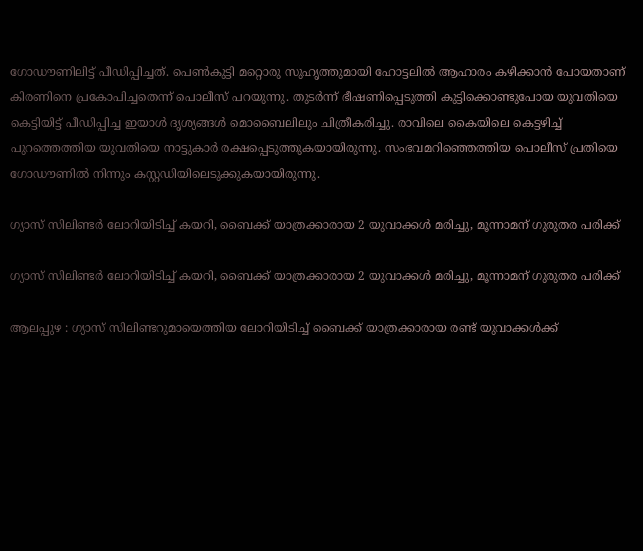ഗോഡൗണിലിട്ട് പീഡിപ്പിച്ചത്. പെൺകുട്ടി മറ്റൊരു സുഹൃത്തുമായി ഹോട്ടലിൽ ആഹാരം കഴിക്കാൻ പോയതാണ് കിരണിനെ പ്രകോപിച്ചതെന്ന് പൊലീസ് പറയുന്നു. തുടർന്ന് ഭീഷണിപ്പെടുത്തി കുട്ടിക്കൊണ്ടുപോയ യുവതിയെ കെട്ടിയിട്ട് പീഡിപ്പിച്ച ഇയാൾ ദൃശ്യങ്ങൾ മൊബൈലിലും ചിത്രീകരിച്ചു. രാവിലെ കൈയിലെ കെട്ടഴിച്ച് പുറത്തെത്തിയ യുവതിയെ നാട്ടുകാർ രക്ഷപ്പെടുത്തുകയായിരുന്നു. സംഭവമറിഞ്ഞെത്തിയ പൊലീസ് പ്രതിയെ ഗോഡൗണിൽ നിന്നും കസ്റ്റഡിയിലെടുക്കുകയായിരുന്നു.

ഗ്യാസ് സിലിണ്ടർ ലോറിയിടിച്ച് കയറി, ബൈക്ക് യാത്രക്കാരായ 2 യുവാക്കൾ മരിച്ചു, മൂന്നാമന് ഗുരുതര പരിക്ക്

ഗ്യാസ് സിലിണ്ടർ ലോറിയിടിച്ച് കയറി, ബൈക്ക് യാത്രക്കാരായ 2 യുവാക്കൾ മരിച്ചു, മൂന്നാമന് ഗുരുതര പരിക്ക്

ആലപ്പുഴ : ഗ്യാസ് സിലിണ്ടറുമായെത്തിയ ലോറിയിടിച്ച് ബൈക്ക് യാത്രക്കാരായ രണ്ട് യുവാക്കൾക്ക്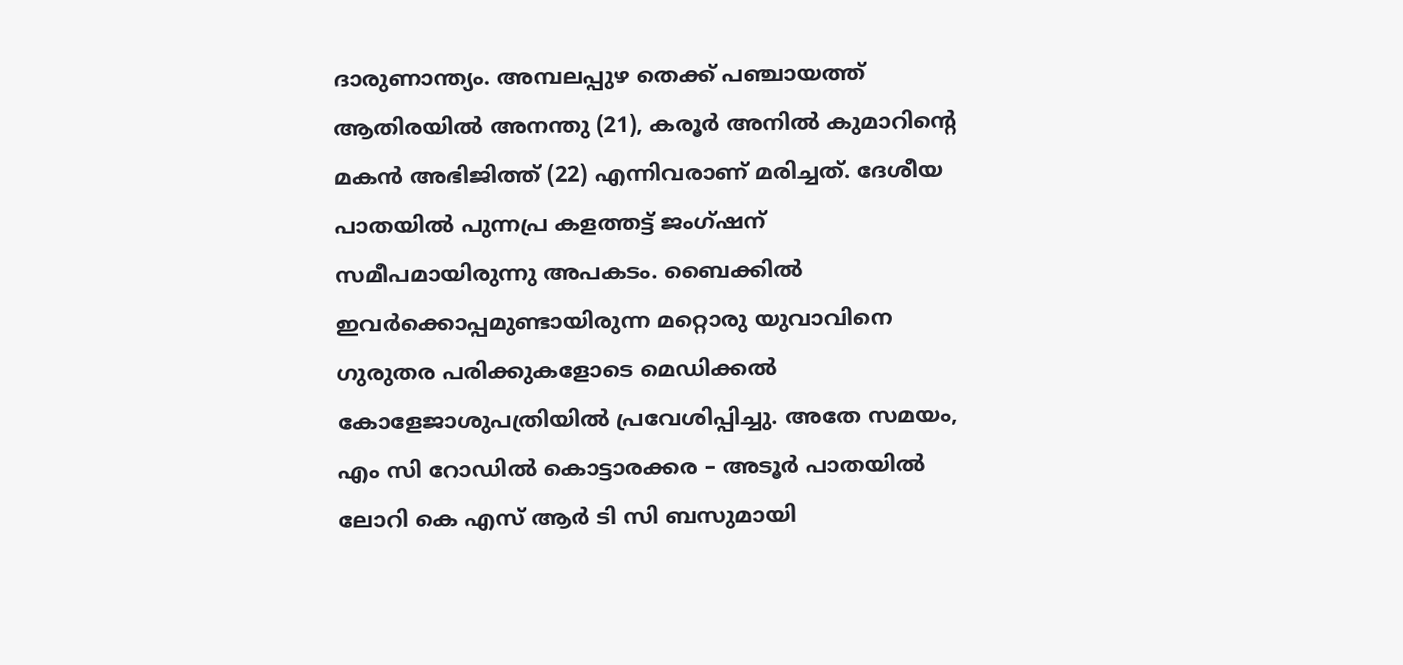ദാരുണാന്ത്യം. അമ്പലപ്പുഴ തെക്ക് പഞ്ചായത്ത് ആതിരയിൽ അനന്തു (21), കരൂർ അനിൽ കുമാറിൻ്റെ മകൻ അഭിജിത്ത് (22) എന്നിവരാണ് മരിച്ചത്. ദേശീയ പാതയിൽ പുന്നപ്ര കളത്തട്ട് ജംഗ്ഷന് സമീപമായിരുന്നു അപകടം. ബൈക്കിൽ ഇവർക്കൊപ്പമുണ്ടായിരുന്ന മറ്റൊരു യുവാവിനെ ഗുരുതര പരിക്കുകളോടെ മെഡിക്കൽ കോളേജാശുപത്രിയിൽ പ്രവേശിപ്പിച്ചു. അതേ സമയം, എം സി റോഡിൽ കൊട്ടാരക്കര – അടൂർ പാതയിൽ ലോറി കെ എസ് ആർ ടി സി ബസുമായി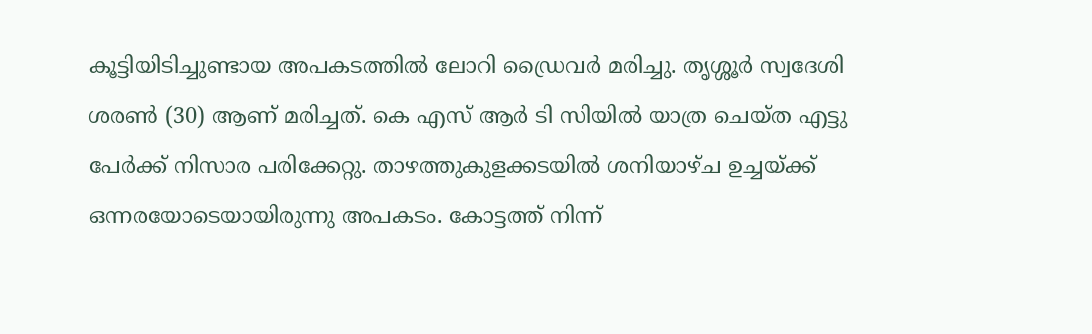കൂട്ടിയിടിച്ചുണ്ടായ അപകടത്തിൽ ലോറി ഡ്രൈവർ മരിച്ചു. തൃശ്ശൂർ സ്വദേശി ശരൺ (30) ആണ് മരിച്ചത്. കെ എസ് ആർ ടി സിയിൽ യാത്ര ചെയ്ത എട്ടു പേർക്ക് നിസാര പരിക്കേറ്റു. താഴത്തുകുളക്കടയിൽ ശനിയാഴ്ച ഉച്ചയ്ക്ക് ഒന്നരയോടെയായിരുന്നു അപകടം. കോട്ടത്ത് നിന്ന്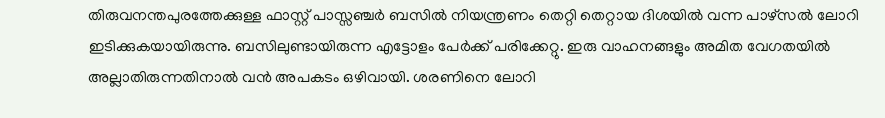തിരുവനന്തപുരത്തേക്കുള്ള ഫാസ്റ്റ് പാസ്സഞ്ചർ ബസിൽ നിയന്ത്രണം തെറ്റി തെറ്റായ ദിശയിൽ വന്ന പാഴ്സൽ ലോറി ഇടിക്കുകയായിരുന്നു. ബസിലുണ്ടായിരുന്ന എട്ടോളം പേർക്ക് പരിക്കേറ്റു. ഇരു വാഹനങ്ങളും അമിത വേഗതയിൽ അല്ലാതിരുന്നതിനാൽ വൻ അപകടം ഒഴിവായി. ശരണിനെ ലോറി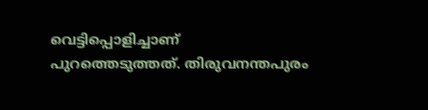വെട്ടിപ്പൊളിച്ചാണ് പുറത്തെടുത്തത്. തിരുവനന്തപുരം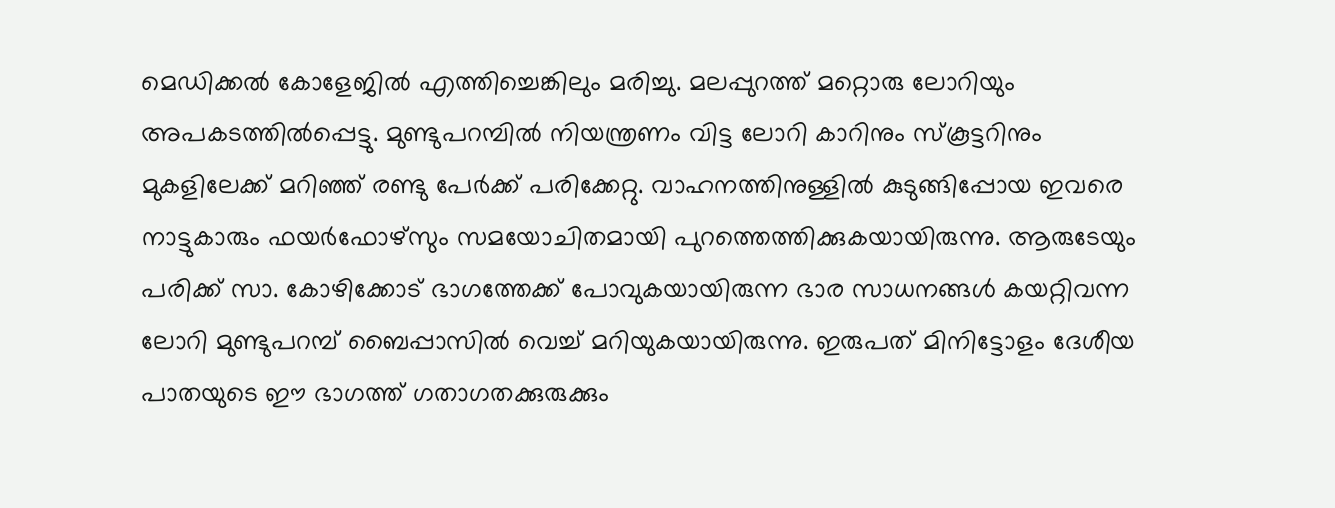മെഡിക്കൽ കോളേജിൽ എത്തിച്ചെങ്കിലും മരിച്ചു. മലപ്പുറത്ത് മറ്റൊരു ലോറിയും അപകടത്തിൽപ്പെട്ടു. മുണ്ടുപറമ്പിൽ നിയന്ത്രണം വിട്ട ലോറി കാറിനും സ്കൂട്ടറിനും മുകളിലേക്ക് മറിഞ്ഞ് രണ്ടു പേർക്ക് പരിക്കേറ്റു. വാഹനത്തിനുള്ളിൽ കുടുങ്ങിപ്പോയ ഇവരെ നാട്ടുകാരും ഫയർഫോഴ്‌സും സമയോചിതമായി പുറത്തെത്തിക്കുകയായിരുന്നു. ആരുടേയും പരിക്ക് സാ. കോഴിക്കോട് ഭാഗത്തേക്ക്‌ പോവുകയായിരുന്ന ഭാര സാധനങ്ങൾ കയറ്റിവന്ന ലോറി മുണ്ടുപറമ്പ് ബൈപ്പാസിൽ വെച്ച് മറിയുകയായിരുന്നു. ഇരുപത് മിനിട്ടോളം ദേശീയ പാതയുടെ ഈ ഭാഗത്ത്‌ ഗതാഗതക്കുരുക്കും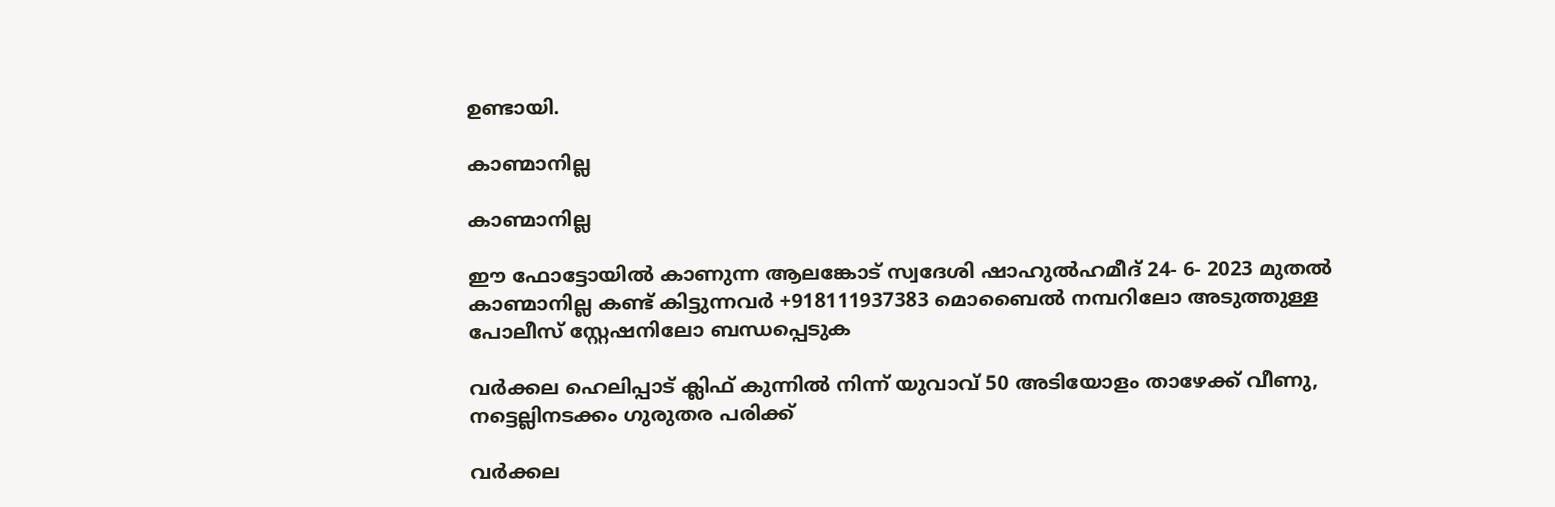ഉണ്ടായി.

കാണ്മാനില്ല

കാണ്മാനില്ല

ഈ ഫോട്ടോയിൽ കാണുന്ന ആലങ്കോട് സ്വദേശി ഷാഹുൽഹമീദ് 24- 6- 2023 മുതൽ കാണ്മാനില്ല കണ്ട് കിട്ടുന്നവർ +918111937383 മൊബൈൽ നമ്പറിലോ അടുത്തുള്ള പോലീസ് സ്റ്റേഷനിലോ ബന്ധപ്പെടുക

വർക്കല ഹെലിപ്പാട് ക്ലിഫ് കുന്നിൽ നിന്ന് യുവാവ് 50 അടിയോളം താഴേക്ക് വീണു, നട്ടെല്ലിനടക്കം ഗുരുതര പരിക്ക്

വർക്കല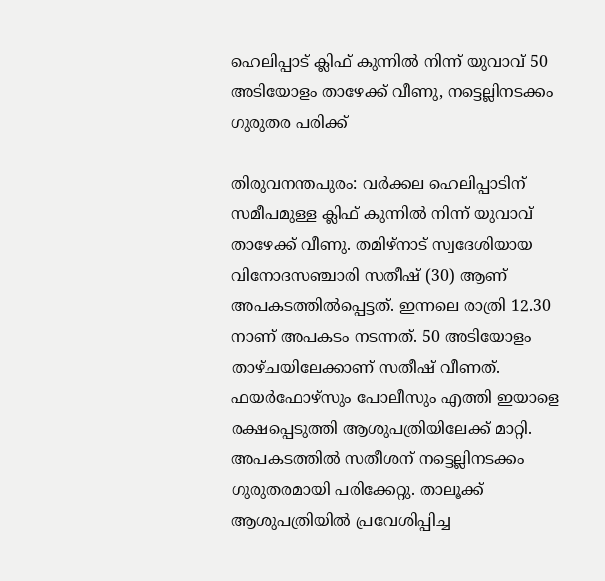ഹെലിപ്പാട് ക്ലിഫ് കുന്നിൽ നിന്ന് യുവാവ് 50 അടിയോളം താഴേക്ക് വീണു, നട്ടെല്ലിനടക്കം ഗുരുതര പരിക്ക്

തിരുവനന്തപുരം: വർക്കല ഹെലിപ്പാടിന് സമീപമുള്ള ക്ലിഫ് കുന്നിൽ നിന്ന് യുവാവ് താഴേക്ക് വീണു. തമിഴ്നാട് സ്വദേശിയായ വിനോദസഞ്ചാരി സതീഷ് (30) ആണ് അപകടത്തിൽപ്പെട്ടത്. ഇന്നലെ രാത്രി 12.30 നാണ് അപകടം നടന്നത്. 50 അടിയോളം താഴ്ചയിലേക്കാണ് സതീഷ് വീണത്. ഫയർഫോഴ്സും പോലീസും എത്തി ഇയാളെ രക്ഷപ്പെടുത്തി ആശുപത്രിയിലേക്ക് മാറ്റി. അപകടത്തിൽ സതീശന് നട്ടെല്ലിനടക്കം ഗുരുതരമായി പരിക്കേറ്റു. താലൂക്ക് ആശുപത്രിയിൽ പ്രവേശിപ്പിച്ച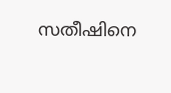സതീഷിനെ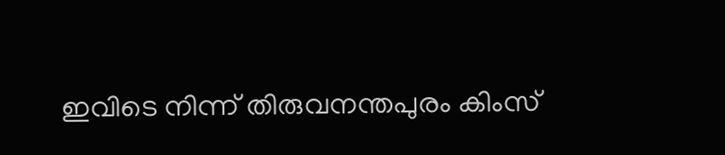ഇവിടെ നിന്ന് തിരുവനന്തപുരം കിംസ്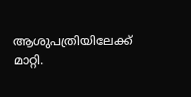ആശുപത്രിയിലേക്ക് മാറ്റി.